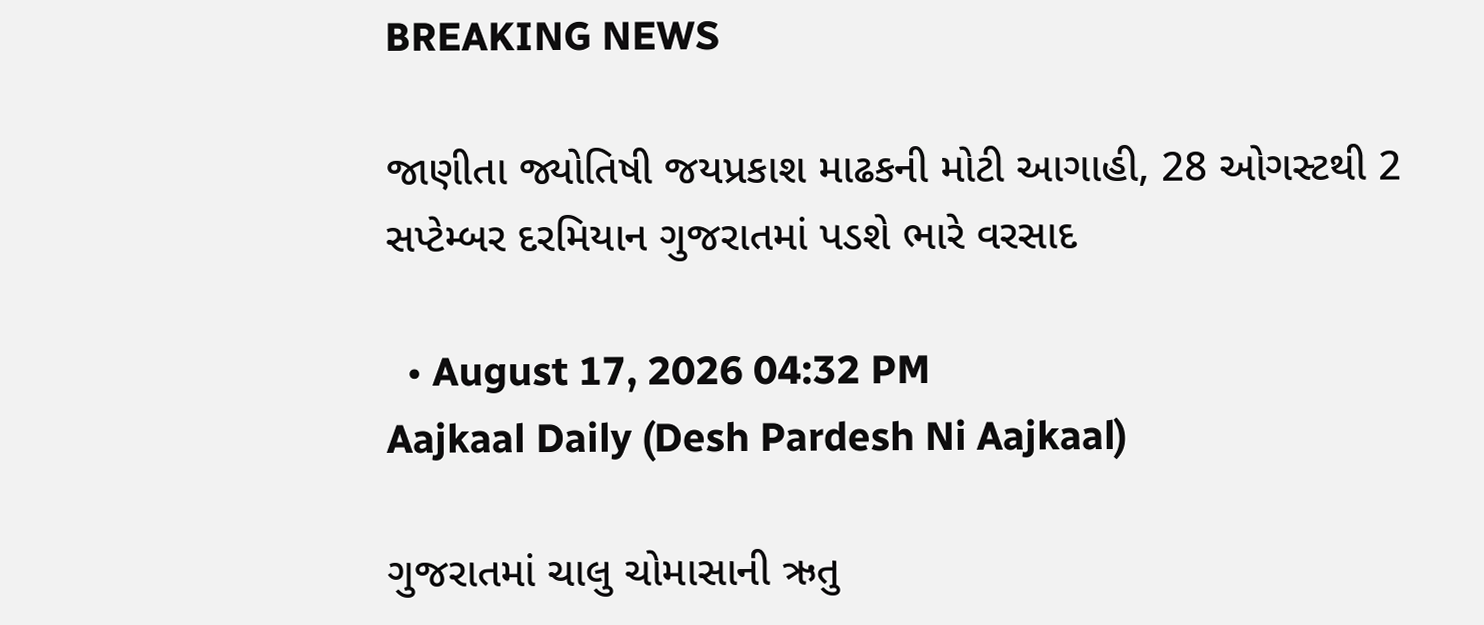BREAKING NEWS

જાણીતા જ્યોતિષી જયપ્રકાશ માઢકની મોટી આગાહી, 28 ઓગસ્ટથી 2 સપ્ટેમ્બર દરમિયાન ગુજરાતમાં પડશે ભારે વરસાદ

  • August 17, 2026 04:32 PM
Aajkaal Daily (Desh Pardesh Ni Aajkaal)

ગુજરાતમાં ચાલુ ચોમાસાની ઋતુ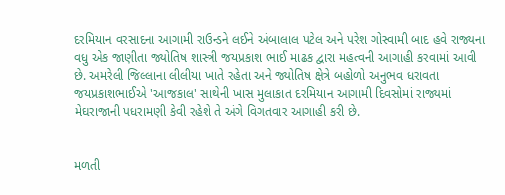દરમિયાન વરસાદના આગામી રાઉન્ડને લઈને અંબાલાલ પટેલ અને પરેશ ગોસ્વામી બાદ હવે રાજ્યના વધુ એક જાણીતા જ્યોતિષ શાસ્ત્રી જયપ્રકાશ ભાઈ માઢક દ્વારા મહત્વની આગાહી કરવામાં આવી છે. અમરેલી જિલ્લાના લીલીયા ખાતે રહેતા અને જ્યોતિષ ક્ષેત્રે બહોળો અનુભવ ધરાવતા જયપ્રકાશભાઈએ 'આજકાલ' સાથેની ખાસ મુલાકાત દરમિયાન આગામી દિવસોમાં રાજ્યમાં મેઘરાજાની પધરામણી કેવી રહેશે તે અંગે વિગતવાર આગાહી કરી છે.


મળતી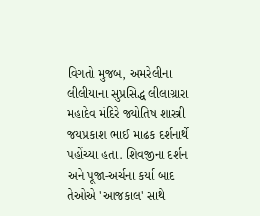વિગતો મુજબ, અમરેલીના લીલીયાના સુપ્રસિદ્ધ લીલાગ્રારા મહાદેવ મંદિરે જ્યોતિષ શાસ્ત્રી જયપ્રકાશ ભાઈ માઢક દર્શનાર્થે પહોંચ્યા હતા. શિવજીના દર્શન અને પૂજા-અર્ચના કર્યા બાદ તેઓએ 'આજકાલ' સાથે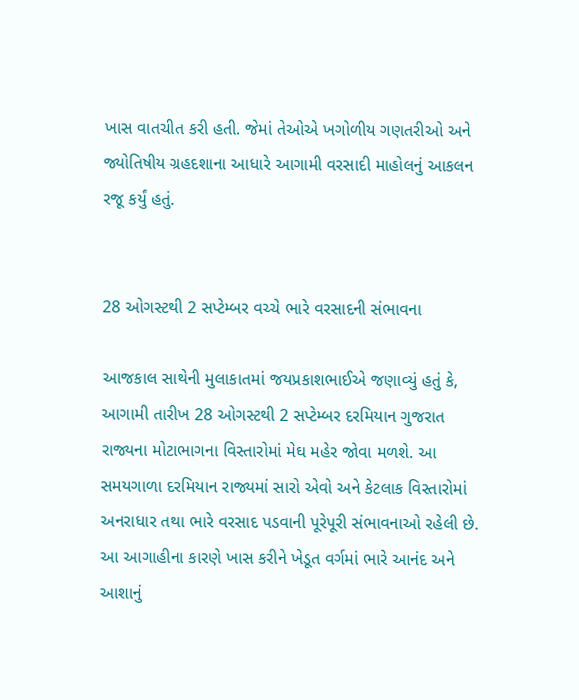ખાસ વાતચીત કરી હતી. જેમાં તેઓએ ખગોળીય ગણતરીઓ અને જ્યોતિષીય ગ્રહદશાના આધારે આગામી વરસાદી માહોલનું આકલન રજૂ કર્યું હતું.


28 ઓગસ્ટથી 2 સપ્ટેમ્બર વચ્ચે ભારે વરસાદની સંભાવના

આજકાલ સાથેની મુલાકાતમાં જયપ્રકાશભાઈએ જણાવ્યું હતું કે, આગામી તારીખ 28 ઓગસ્ટથી 2 સપ્ટેમ્બર દરમિયાન ગુજરાત રાજ્યના મોટાભાગના વિસ્તારોમાં મેઘ મહેર જોવા મળશે. આ સમયગાળા દરમિયાન રાજ્યમાં સારો એવો અને કેટલાક વિસ્તારોમાં અનરાધાર તથા ભારે વરસાદ પડવાની પૂરેપૂરી સંભાવનાઓ રહેલી છે. આ આગાહીના કારણે ખાસ કરીને ખેડૂત વર્ગમાં ભારે આનંદ અને આશાનું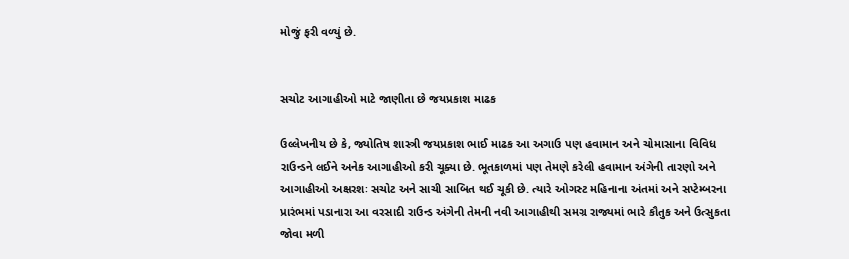મોજું ફરી વળ્યું છે.


સચોટ આગાહીઓ માટે જાણીતા છે જયપ્રકાશ માઢક

ઉલ્લેખનીય છે કે, જ્યોતિષ શાસ્ત્રી જયપ્રકાશ ભાઈ માઢક આ અગાઉ પણ હવામાન અને ચોમાસાના વિવિધ રાઉન્ડને લઈને અનેક આગાહીઓ કરી ચૂક્યા છે. ભૂતકાળમાં પણ તેમણે કરેલી હવામાન અંગેની તારણો અને આગાહીઓ અક્ષરશઃ સચોટ અને સાચી સાબિત થઈ ચૂકી છે. ત્યારે ઓગસ્ટ મહિનાના અંતમાં અને સપ્ટેમ્બરના પ્રારંભમાં પડાનારા આ વરસાદી રાઉન્ડ અંગેની તેમની નવી આગાહીથી સમગ્ર રાજ્યમાં ભારે કૌતુક અને ઉત્સુકતા જોવા મળી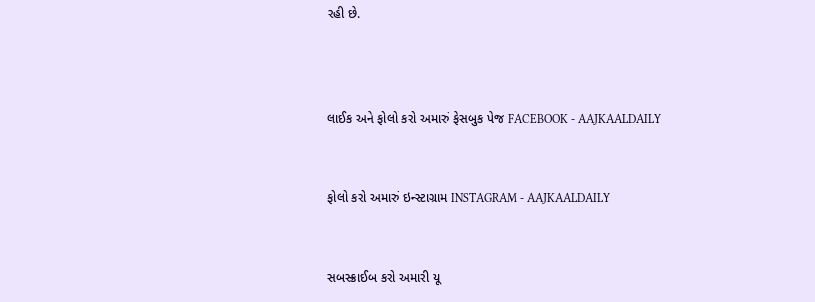રહી છે.



લાઈક અને ફોલો કરો અમારું ફેસબુક પેજ FACEBOOK - AAJKAALDAILY


ફોલો કરો અમારું ઇન્સ્ટાગ્રામ INSTAGRAM - AAJKAALDAILY


સબસ્ક્રાઈબ કરો અમારી યૂ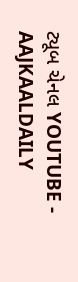ટ્યૂબ ચેનલ YOUTUBE - AAJKAALDAILY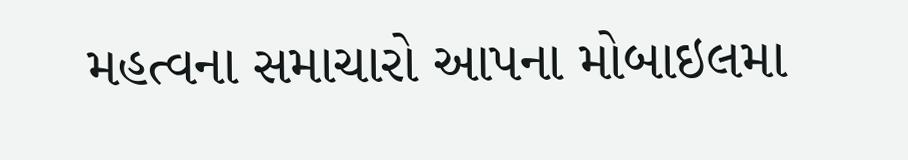મહત્વના સમાચારો આપના મોબાઇલમા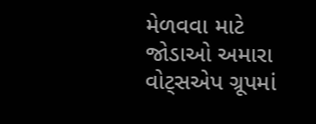મેળવવા માટે જોડાઓ અમારા વોટ્સએપ ગ્રૂપમાં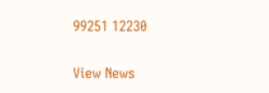99251 12230

View News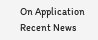On Application
Recent News